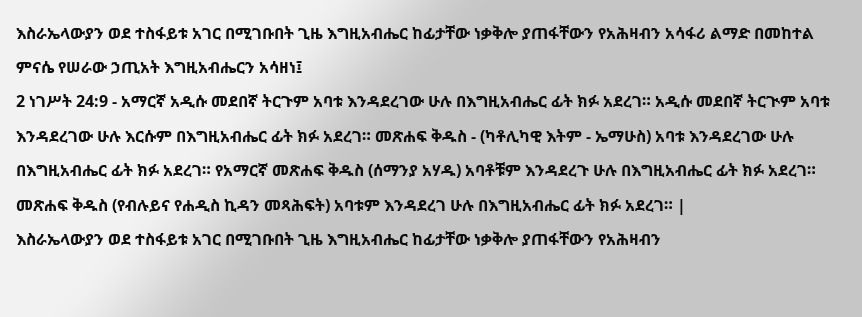እስራኤላውያን ወደ ተስፋይቱ አገር በሚገቡበት ጊዜ እግዚአብሔር ከፊታቸው ነቃቅሎ ያጠፋቸውን የአሕዛብን አሳፋሪ ልማድ በመከተል ምናሴ የሠራው ኃጢአት እግዚአብሔርን አሳዘነ፤
2 ነገሥት 24:9 - አማርኛ አዲሱ መደበኛ ትርጉም አባቱ እንዳደረገው ሁሉ በእግዚአብሔር ፊት ክፉ አደረገ። አዲሱ መደበኛ ትርጒም አባቱ እንዳደረገው ሁሉ እርሱም በእግዚአብሔር ፊት ክፉ አደረገ። መጽሐፍ ቅዱስ - (ካቶሊካዊ እትም - ኤማሁስ) አባቱ እንዳደረገው ሁሉ በእግዚአብሔር ፊት ክፉ አደረገ። የአማርኛ መጽሐፍ ቅዱስ (ሰማንያ አሃዱ) አባቶቹም እንዳደረጉ ሁሉ በእግዚአብሔር ፊት ክፉ አደረገ። መጽሐፍ ቅዱስ (የብሉይና የሐዲስ ኪዳን መጻሕፍት) አባቱም እንዳደረገ ሁሉ በእግዚአብሔር ፊት ክፉ አደረገ። |
እስራኤላውያን ወደ ተስፋይቱ አገር በሚገቡበት ጊዜ እግዚአብሔር ከፊታቸው ነቃቅሎ ያጠፋቸውን የአሕዛብን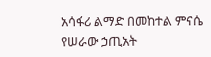አሳፋሪ ልማድ በመከተል ምናሴ የሠራው ኃጢአት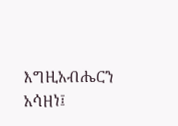እግዚአብሔርን አሳዘነ፤